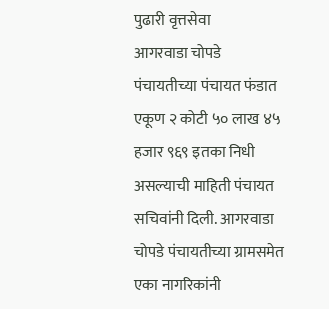पुढारी वृत्तसेवा
आगरवाडा चोपडे पंचायतीच्या पंचायत फंडात एकूण २ कोटी ५० लाख ४५ हजार ९६९ इतका निधी असल्याची माहिती पंचायत सचिवांनी दिली. आगरवाडा चोपडे पंचायतीच्या ग्रामसमेत एका नागरिकांनी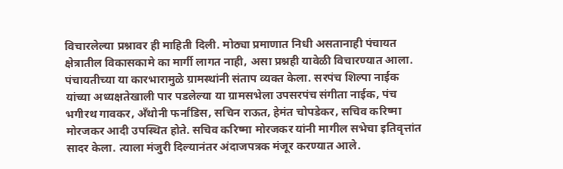विचारलेल्या प्रश्नावर ही माहिती दिली. मोठ्या प्रमाणात निधी असतानाही पंचायत क्षेत्रातील विकासकामे का मार्गी लागत नाही, असा प्रश्नही यावेळी विचारण्यात आला. पंचायतीच्या या कारभारामुळे ग्रामस्थांनी संताप व्यक्त केला. सरपंच शिल्पा नाईक यांच्या अध्यक्षतेखाली पार पडलेल्या या ग्रामसभेला उपसरपंच संगीता नाईक, पंच भगीरथ गावकर, अँथोनी फर्नांडिस, सचिन राऊत, हेमंत चोपडेकर, सचिव करिष्मा मोरजकर आदी उपस्थित होते. सचिव करिष्मा मोरजकर यांनी मागील सभेचा इतिवृत्तांत सादर केला. त्याला मंजुरी दिल्यानंतर अंदाजपत्रक मंजूर करण्यात आले.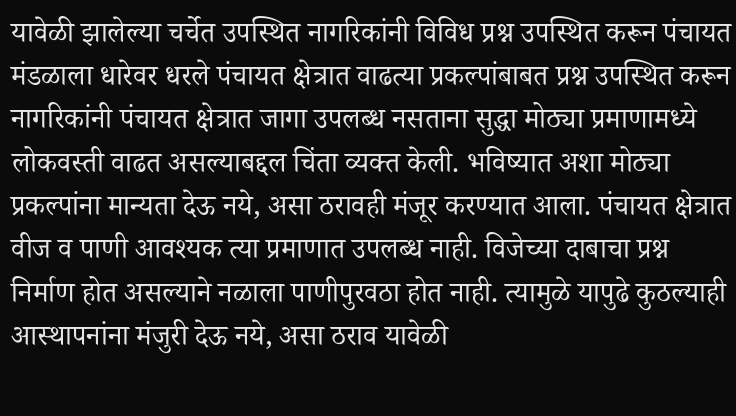यावेळी झालेल्या चर्चेत उपस्थित नागरिकांनी विविध प्रश्न उपस्थित करून पंचायत मंडळाला धारेवर धरले पंचायत क्षेत्रात वाढत्या प्रकल्पांबाबत प्रश्न उपस्थित करून नागरिकांनी पंचायत क्षेत्रात जागा उपलब्ध नसताना सुद्धा मोठ्या प्रमाणामध्ये लोकवस्ती वाढत असल्याबद्दल चिंता व्यक्त केली. भविष्यात अशा मोठ्या प्रकल्पांना मान्यता देऊ नये, असा ठरावही मंजूर करण्यात आला. पंचायत क्षेत्रात वीज व पाणी आवश्यक त्या प्रमाणात उपलब्ध नाही. विजेच्या दाबाचा प्रश्न निर्माण होत असल्याने नळाला पाणीपुरवठा होत नाही. त्यामुळे यापुढे कुठल्याही आस्थापनांना मंजुरी देऊ नये, असा ठराव यावेळी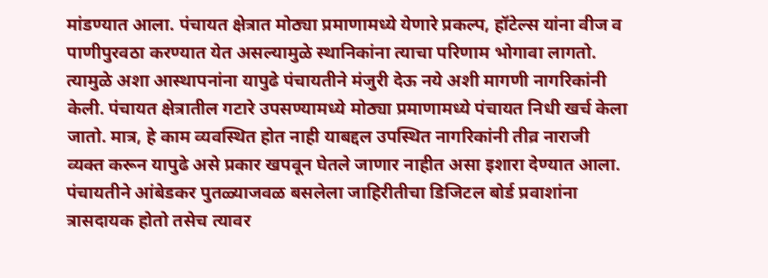मांडण्यात आला. पंचायत क्षेत्रात मोठ्या प्रमाणामध्ये येणारे प्रकल्प, हॉटेल्स यांना वीज व पाणीपुरवठा करण्यात येत असल्यामुळे स्थानिकांना त्याचा परिणाम भोगावा लागतो. त्यामुळे अशा आस्थापनांना यापुढे पंचायतीने मंजुरी देऊ नये अशी मागणी नागरिकांनी केली. पंचायत क्षेत्रातील गटारे उपसण्यामध्ये मोठ्या प्रमाणामध्ये पंचायत निधी खर्च केला जातो. मात्र, हे काम व्यवस्थित होत नाही याबद्दल उपस्थित नागरिकांनी तीव्र नाराजी व्यक्त करून यापुढे असे प्रकार खपवून घेतले जाणार नाहीत असा इशारा देण्यात आला. पंचायतीने आंबेडकर पुतळ्याजवळ बसलेला जाहिरीतीचा डिजिटल बोर्ड प्रवाशांना त्रासदायक होतो तसेच त्यावर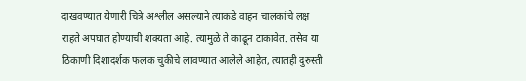दाखवण्यात येणारी चित्रे अश्लील असल्याने त्याकडे वाहन चालकांचे लक्ष राहते अपघात होण्याची शक्यता आहे. त्यामुळे ते काढून टाकावेत. तसेव या ठिकाणी दिशादर्शक फलक चुकीचे लावण्यात आलेले आहेत, त्यातही दुरुस्ती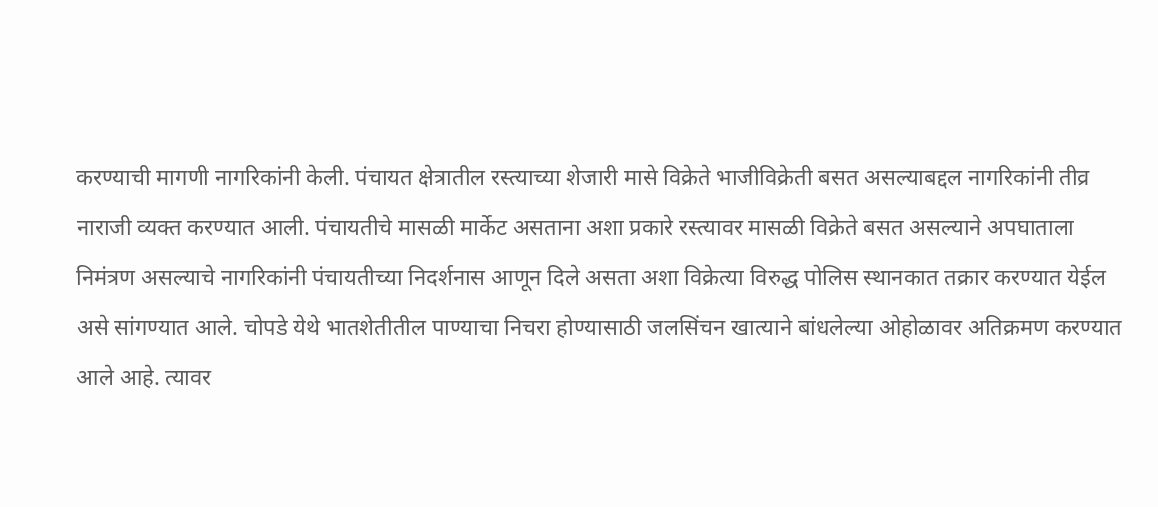करण्याची मागणी नागरिकांनी केली. पंचायत क्षेत्रातील रस्त्याच्या शेजारी मासे विक्रेते भाजीविक्रेती बसत असल्याबद्दल नागरिकांनी तीव्र नाराजी व्यक्त करण्यात आली. पंचायतीचे मासळी मार्केट असताना अशा प्रकारे रस्त्यावर मासळी विक्रेते बसत असल्याने अपघाताला निमंत्रण असल्याचे नागरिकांनी पंचायतीच्या निदर्शनास आणून दिले असता अशा विक्रेत्या विरुद्ध पोलिस स्थानकात तक्रार करण्यात येईल असे सांगण्यात आले. चोपडे येथे भातशेतीतील पाण्याचा निचरा होण्यासाठी जलसिंचन खात्याने बांधलेल्या ओहोळावर अतिक्रमण करण्यात आले आहे. त्यावर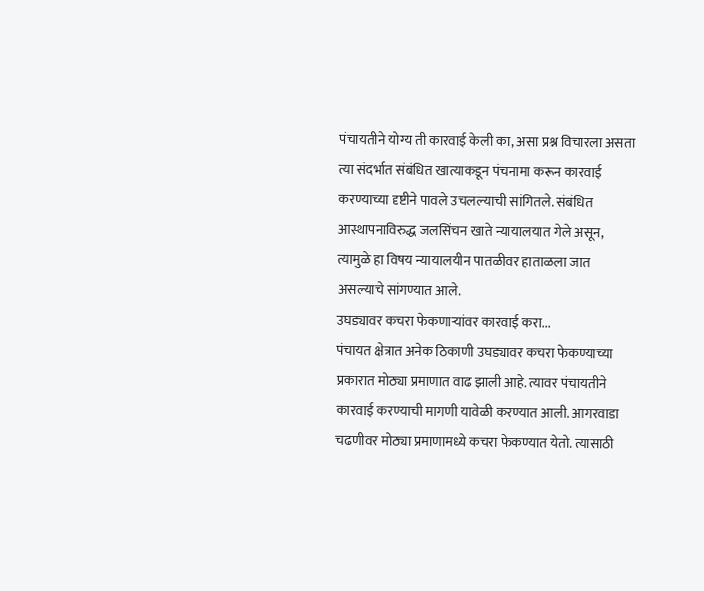पंचायतीने योग्य ती कारवाई केली का, असा प्रश्न विचारला असता त्या संदर्भात संबंधित खात्याकडून पंचनामा करून कारवाई करण्याच्या दृष्टीने पावले उचलल्याची सांगितले. संबंधित आस्थापनाविरुद्ध जलसिंचन खाते न्यायालयात गेले असून, त्यामुळे हा विषय न्यायालयीन पातळीवर हाताळला जात असल्याचे सांगण्यात आले.
उघड्यावर कचरा फेकणाऱ्यांवर कारवाई करा...
पंचायत क्षेत्रात अनेक ठिकाणी उघड्यावर कचरा फेकण्याच्या प्रकारात मोठ्या प्रमाणात वाढ झाली आहे. त्यावर पंचायतीने कारवाई करण्याची मागणी यावेळी करण्यात आली. आगरवाडा चढणीवर मोठ्या प्रमाणामध्ये कचरा फेकण्यात येतो. त्यासाठी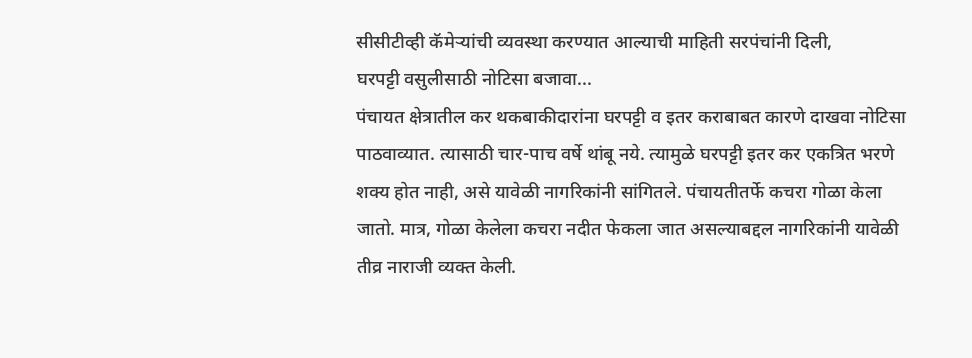सीसीटीव्ही कॅमेऱ्यांची व्यवस्था करण्यात आल्याची माहिती सरपंचांनी दिली,
घरपट्टी वसुलीसाठी नोटिसा बजावा...
पंचायत क्षेत्रातील कर थकबाकीदारांना घरपट्टी व इतर कराबाबत कारणे दाखवा नोटिसा पाठवाव्यात. त्यासाठी चार-पाच वर्षे थांबू नये. त्यामुळे घरपट्टी इतर कर एकत्रित भरणे शक्य होत नाही, असे यावेळी नागरिकांनी सांगितले. पंचायतीतर्फे कचरा गोळा केला जातो. मात्र, गोळा केलेला कचरा नदीत फेकला जात असल्याबद्दल नागरिकांनी यावेळी तीव्र नाराजी व्यक्त केली.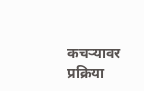कचऱ्यावर प्रक्रिया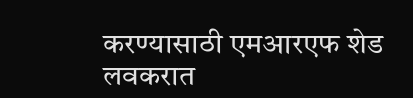करण्यासाठी एमआरएफ शेड लवकरात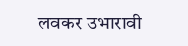लवकर उभारावी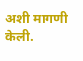अशी मागणी केली.